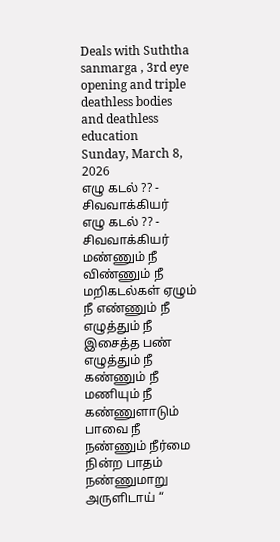Deals with Suththa sanmarga , 3rd eye opening and triple deathless bodies and deathless education
Sunday, March 8, 2026
எழு கடல் ?? - சிவவாக்கியர்
எழு கடல் ?? - சிவவாக்கியர்
மண்ணும் நீ விண்ணும் நீ மறிகடல்கள் ஏழும் நீ எண்ணும் நீ எழுத்தும் நீ இசைத்த பண் எழுத்தும் நீ கண்ணும் நீ மணியும் நீ கண்ணுளாடும் பாவை நீ நண்ணும் நீர்மை நின்ற பாதம் நண்ணுமாறு அருளிடாய் “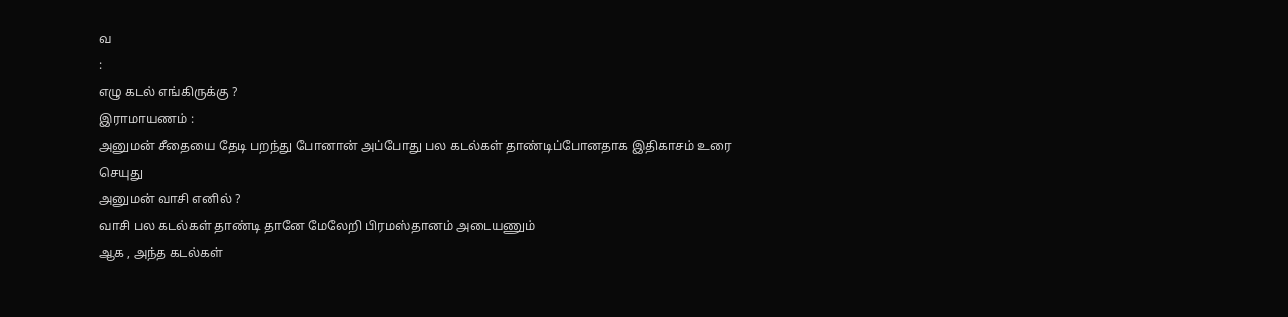வ
:
எழு கடல் எங்கிருக்கு ?
இராமாயணம் :
அனுமன் சீதையை தேடி பறந்து போனான் அப்போது பல கடல்கள் தாண்டிப்போனதாக இதிகாசம் உரை செயுது
அனுமன் வாசி எனில் ?
வாசி பல கடல்கள் தாண்டி தானே மேலேறி பிரமஸ்தானம் அடையணும்
ஆக , அந்த கடல்கள்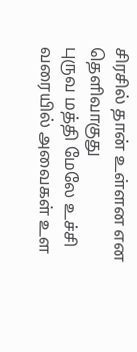சிரசில் தான் உள்ளன என தெளிவாகுது
புருவ மத்தி மேலே உச்சி வரையில் அவைகள் உள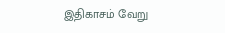இதிகாசம் வேறு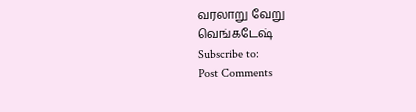வரலாறு வேறு
வெங்கடேஷ்
Subscribe to:
Post Comments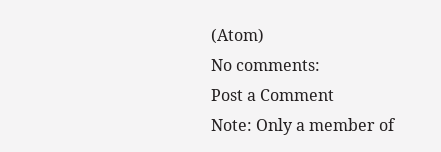(Atom)
No comments:
Post a Comment
Note: Only a member of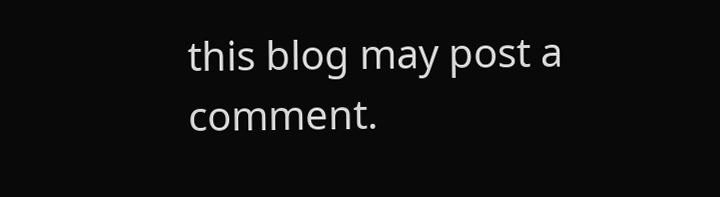this blog may post a comment.